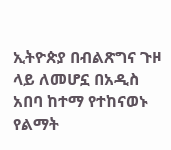ኢትዮጵያ በብልጽግና ጉዞ ላይ ለመሆኗ በአዲስ አበባ ከተማ የተከናወኑ የልማት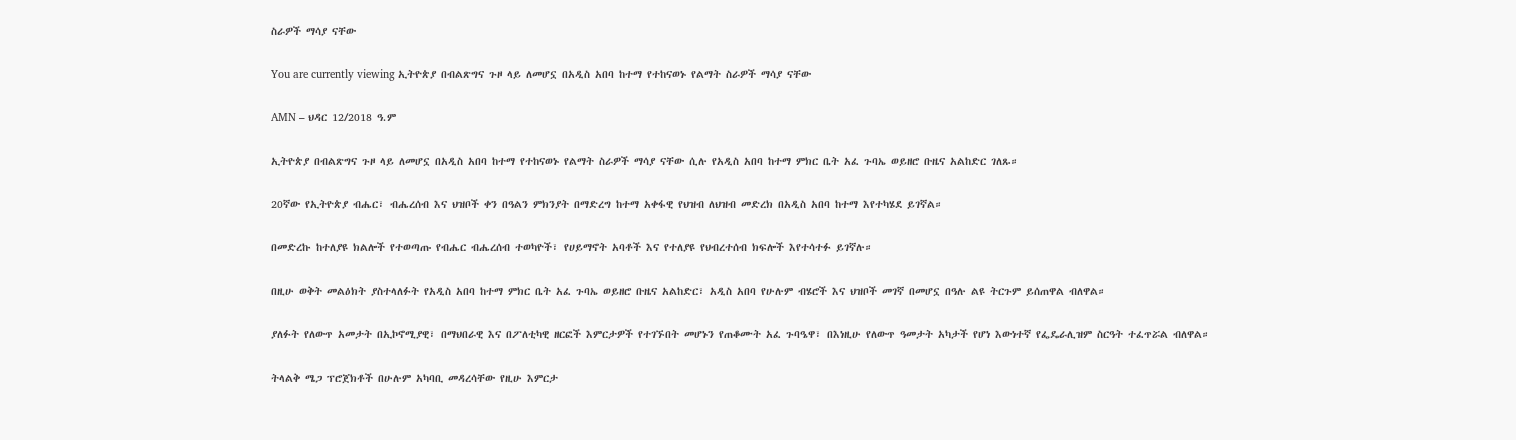ስራዎች ማሳያ ናቸው

You are currently viewing ኢትዮጵያ በብልጽግና ጉዞ ላይ ለመሆኗ በአዲስ አበባ ከተማ የተከናወኑ የልማት ስራዎች ማሳያ ናቸው

AMN – ህዳር 12/2018 ዓ.ም

ኢትዮጵያ በብልጽግና ጉዞ ላይ ለመሆኗ በአዲስ አበባ ከተማ የተከናወኑ የልማት ስራዎች ማሳያ ናቸው ሲሉ የአዲስ አበባ ከተማ ምክር ቤት አፈ ጉባኤ ወይዘሮ ቡዜና አልከድር ገለጹ።

20ኛው የኢትዮጵያ ብሔር፣ ብሔረሰብ እና ህዝቦች ቀን በዓልን ምክንያት በማድረግ ከተማ አቀፋዊ የህዝብ ለህዝብ መድረክ በአዲስ አበባ ከተማ እየተካሄደ ይገኛል።

በመድረኩ ከተለያዩ ክልሎች የተወጣጡ የብሔር ብሔረሰብ ተወካዮች፣ የሀይማኖት አባቶች እና የተለያዩ የህብረተሰብ ክፍሎች እየተሳተፉ ይገኛሉ።

በዚሁ ወቅት መልዕክት ያስተላለፉት የአዲስ አበባ ከተማ ምክር ቤት አፈ ጉባኤ ወይዘሮ ቡዜና አልከድር፣ አዲስ አበባ የሁሉም ብሄሮች እና ህዝቦች መገኛ በመሆኗ በዓሉ ልዩ ትርጉም ይሰጠዋል ብለዋል።

ያለፉት የለውጥ አመታት በኢኮኖሚያዊ፣ በማህበራዊ እና በፖለቲካዊ ዘርፎች እምርታዎች የተገኙበት መሆኑን የጠቆሙት አፈ ጉባዔዋ፣ በእነዚሁ የለውጥ ዓመታት አካታች የሆነ እውነተኛ የፌዴራሊዝም ስርዓት ተፈጥሯል ብለዋል።

ትላልቅ ሜጋ ፕሮጀክቶች በሁሉም አካባቢ መዳረሳቸው የዚሁ እምርታ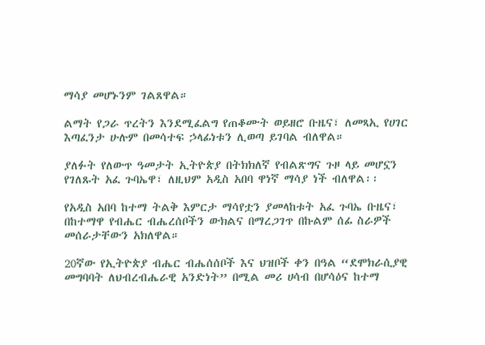ማሳያ መሆኑንም ገልጸዋል።

ልማት የጋራ ጥረትን እንደሚፈልግ የጠቆሙት ወይዘሮ ቡዜና፣ ለመጻኢ የሀገር እጣፈንታ ሁሉም በመሳተፍ ኃላፊነቱን ሊወጣ ይገባል ብለዋል።

ያለፉት የለውጥ ዓመታት ኢትዮጵያ በትክክለኛ የብልጽግና ጉዞ ላይ መሆኗን የገለጹት አፈ ጉባኤዋ፣ ለዚህም አዲስ አበባ ዋነኛ ማሳያ ነች ብለዋል፡፡

የአዲስ አበባ ከተማ ትልቅ እምርታ ማሳየቷን ያመላከቱት አፈ ጉባኤ ቡዜና፣ በከተማዋ የብሔር ብሔረሰቦችን ውክልና በማረጋገጥ በኩልም ሰፊ ስራዎች መሰራታቸውን አክለዋል።

20ኛው የኢትዮጵያ ብሔር ብሔሰሰቦች እና ህዝቦች ቀን በዓል “ደሞክራሲያዊ መግባባት ለህብረብሔራዊ አንድነት” በሚል መሪ ሀሳብ በሆሳዕና ከተማ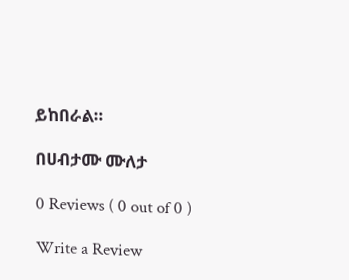ይከበራል።

በሀብታሙ ሙለታ

0 Reviews ( 0 out of 0 )

Write a Review